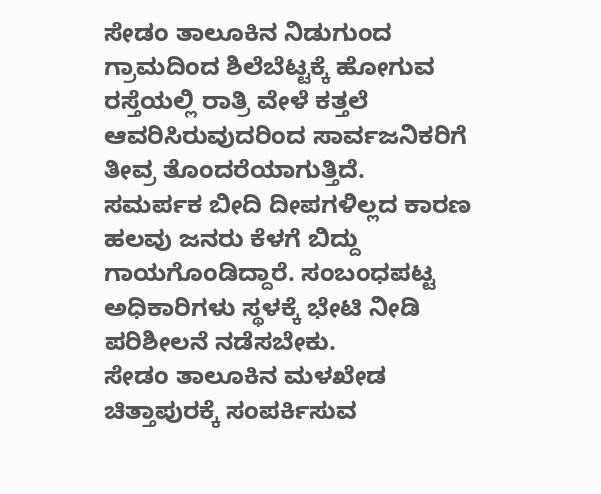ಸೇಡಂ ತಾಲೂಕಿನ ನಿಡುಗುಂದ ಗ್ರಾಮದಿಂದ ಶಿಲೆಬೆಟ್ಟಕ್ಕೆ ಹೋಗುವ ರಸ್ತೆಯಲ್ಲಿ ರಾತ್ರಿ ವೇಳೆ ಕತ್ತಲೆ ಆವರಿಸಿರುವುದರಿಂದ ಸಾರ್ವಜನಿಕರಿಗೆ ತೀವ್ರ ತೊಂದರೆಯಾಗುತ್ತಿದೆ.
ಸಮರ್ಪಕ ಬೀದಿ ದೀಪಗಳಿಲ್ಲದ ಕಾರಣ ಹಲವು ಜನರು ಕೆಳಗೆ ಬಿದ್ದು ಗಾಯಗೊಂಡಿದ್ದಾರೆ. ಸಂಬಂಧಪಟ್ಟ ಅಧಿಕಾರಿಗಳು ಸ್ಥಳಕ್ಕೆ ಭೇಟಿ ನೀಡಿ ಪರಿಶೀಲನೆ ನಡೆಸಬೇಕು.
ಸೇಡಂ ತಾಲೂಕಿನ ಮಳಖೇಡ
ಚಿತ್ತಾಪುರಕ್ಕೆ ಸಂಪರ್ಕಿಸುವ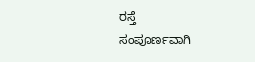ರಸ್ತೆ
ಸಂಪೂರ್ಣವಾಗಿ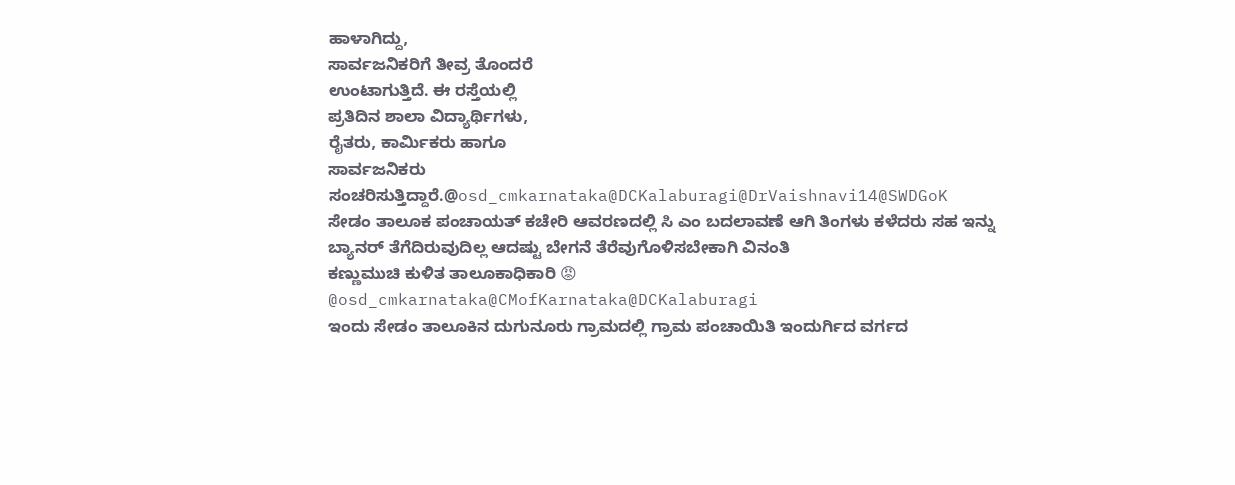ಹಾಳಾಗಿದ್ದು,
ಸಾರ್ವಜನಿಕರಿಗೆ ತೀವ್ರ ತೊಂದರೆ
ಉಂಟಾಗುತ್ತಿದೆ. ಈ ರಸ್ತೆಯಲ್ಲಿ
ಪ್ರತಿದಿನ ಶಾಲಾ ವಿದ್ಯಾರ್ಥಿಗಳು,
ರೈತರು, ಕಾರ್ಮಿಕರು ಹಾಗೂ
ಸಾರ್ವಜನಿಕರು
ಸಂಚರಿಸುತ್ತಿದ್ದಾರೆ.@osd_cmkarnataka@DCKalaburagi@DrVaishnavi14@SWDGoK
ಸೇಡಂ ತಾಲೂಕ ಪಂಚಾಯತ್ ಕಚೇರಿ ಆವರಣದಲ್ಲಿ ಸಿ ಎಂ ಬದಲಾವಣೆ ಆಗಿ ತಿಂಗಳು ಕಳೆದರು ಸಹ ಇನ್ನು ಬ್ಯಾನರ್ ತೆಗೆದಿರುವುದಿಲ್ಲ ಆದಷ್ಟು ಬೇಗನೆ ತೆರೆವುಗೊಳಿಸಬೇಕಾಗಿ ವಿನಂತಿ
ಕಣ್ಣುಮುಚಿ ಕುಳಿತ ತಾಲೂಕಾಧಿಕಾರಿ 😡
@osd_cmkarnataka@CMofKarnataka@DCKalaburagi
ಇಂದು ಸೇಡಂ ತಾಲೂಕಿನ ದುಗುನೂರು ಗ್ರಾಮದಲ್ಲಿ ಗ್ರಾಮ ಪಂಚಾಯಿತಿ ಇಂದುರ್ಗಿದ ವರ್ಗದ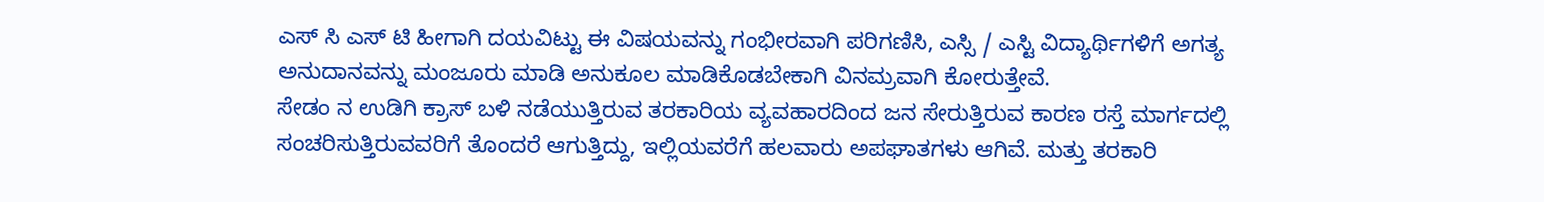ಎಸ್ ಸಿ ಎಸ್ ಟಿ ಹೀಗಾಗಿ ದಯವಿಟ್ಟು ಈ ವಿಷಯವನ್ನು ಗಂಭೀರವಾಗಿ ಪರಿಗಣಿಸಿ, ಎಸ್ಸಿ / ಎಸ್ಟಿ ವಿದ್ಯಾರ್ಥಿಗಳಿಗೆ ಅಗತ್ಯ ಅನುದಾನವನ್ನು ಮಂಜೂರು ಮಾಡಿ ಅನುಕೂಲ ಮಾಡಿಕೊಡಬೇಕಾಗಿ ವಿನಮ್ರವಾಗಿ ಕೋರುತ್ತೇವೆ.
ಸೇಡಂ ನ ಉಡಿಗಿ ಕ್ರಾಸ್ ಬಳಿ ನಡೆಯುತ್ತಿರುವ ತರಕಾರಿಯ ವ್ಯವಹಾರದಿಂದ ಜನ ಸೇರುತ್ತಿರುವ ಕಾರಣ ರಸ್ತೆ ಮಾರ್ಗದಲ್ಲಿ ಸಂಚರಿಸುತ್ತಿರುವವರಿಗೆ ತೊಂದರೆ ಆಗುತ್ತಿದ್ದು, ಇಲ್ಲಿಯವರೆಗೆ ಹಲವಾರು ಅಪಘಾತಗಳು ಆಗಿವೆ. ಮತ್ತು ತರಕಾರಿ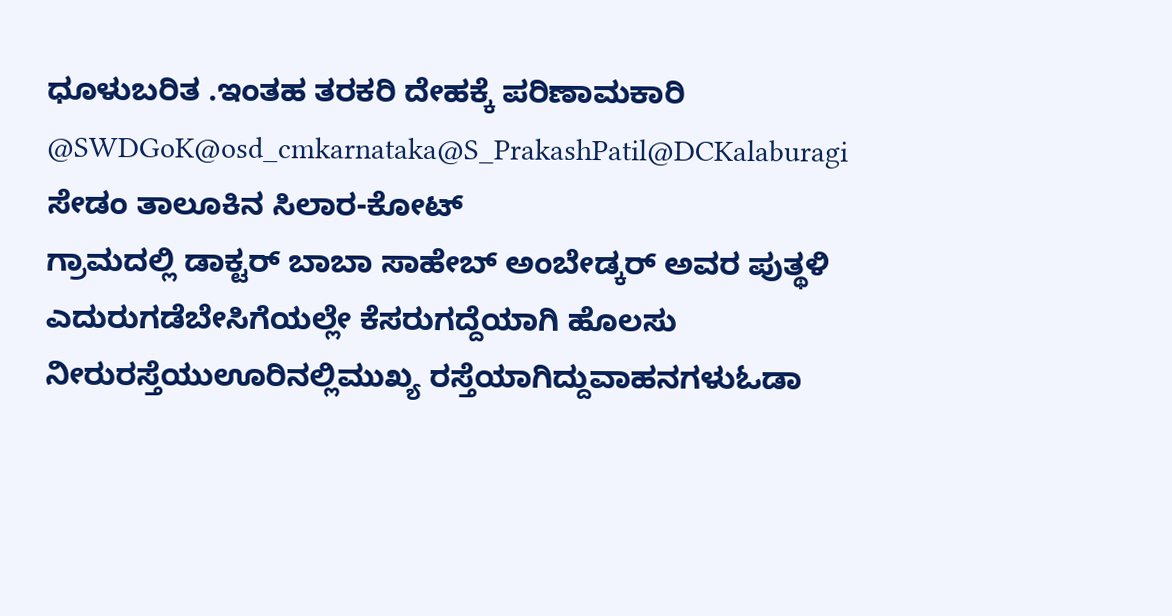ಧೂಳುಬರಿತ .ಇಂತಹ ತರಕರಿ ದೇಹಕ್ಕೆ ಪರಿಣಾಮಕಾರಿ @SWDGoK@osd_cmkarnataka@S_PrakashPatil@DCKalaburagi
ಸೇಡಂ ತಾಲೂಕಿನ ಸಿಲಾರ-ಕೋಟ್
ಗ್ರಾಮದಲ್ಲಿ ಡಾಕ್ಟರ್ ಬಾಬಾ ಸಾಹೇಬ್ ಅಂಬೇಡ್ಕರ್ ಅವರ ಪುತ್ಥಳಿ ಎದುರುಗಡೆಬೇಸಿಗೆಯಲ್ಲೇ ಕೆಸರುಗದ್ದೆಯಾಗಿ ಹೊಲಸು ನೀರುರಸ್ತೆಯುಊರಿನಲ್ಲಿಮುಖ್ಯ ರಸ್ತೆಯಾಗಿದ್ದುವಾಹನಗಳುಓಡಾ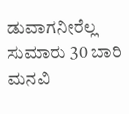ಡುವಾಗನೀರೆಲ್ಲ ಸುಮಾರು 30 ಬಾರಿ ಮನವಿ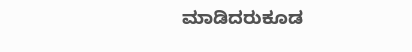ಮಾಡಿದರುಕೂಡ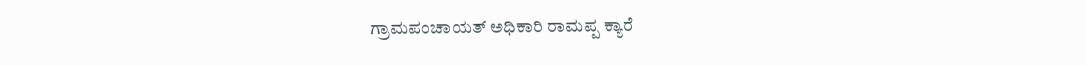ಗ್ರಾಮಪಂಚಾಯತ್ ಅಧಿಕಾರಿ ರಾಮಪ್ಪ ಕ್ಯಾರೆ